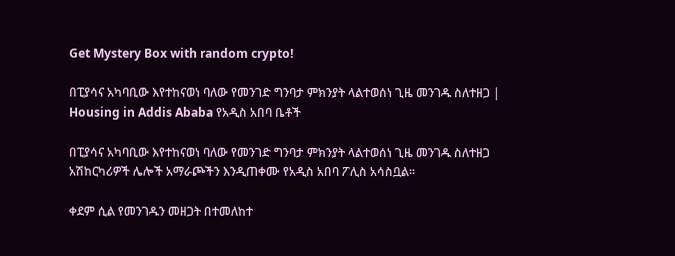Get Mystery Box with random crypto!

በፒያሳና አካባቢው እየተከናወነ ባለው የመንገድ ግንባታ ምክንያት ላልተወሰነ ጊዜ መንገዱ ስለተዘጋ | Housing in Addis Ababa የአዲስ አበባ ቤቶች

በፒያሳና አካባቢው እየተከናወነ ባለው የመንገድ ግንባታ ምክንያት ላልተወሰነ ጊዜ መንገዱ ስለተዘጋ አሽከርካሪዎች ሌሎች አማራጮችን እንዲጠቀሙ የአዲስ አበባ ፖሊስ አሳስቧል፡፡

ቀደም ሲል የመንገዱን መዘጋት በተመለከተ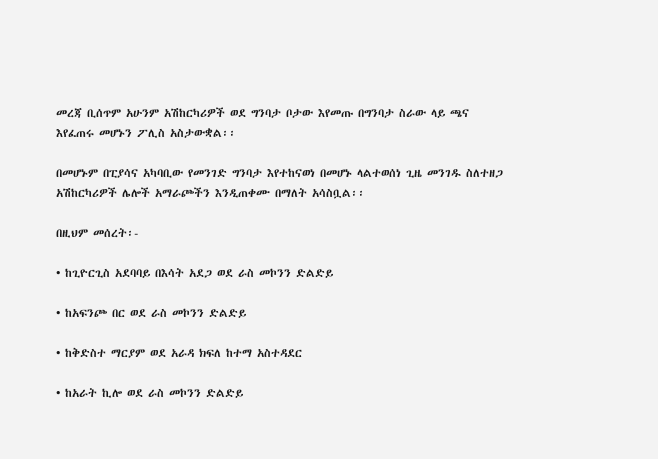መረጃ ቢሰጥም አሁንም አሽከርካሪዎች ወደ ግንባታ ቦታው እየመጡ በግንባታ ስራው ላይ ጫና እየፈጠሩ መሆኑን ፖሊስ አስታውቋል፡፡

በመሆኑም በፒያሳና አካባቢው የመንገድ ግንባታ እየተከናወነ በመሆኑ ላልተወሰነ ጊዜ መንገዱ ስለተዘጋ አሽከርካሪዎች ሌሎች አማራጮችን እንዲጠቀሙ በማለት አሳስቧል፡፡

በዚህም መሰረት፡-

• ከጊዮርጊስ አደባባይ በእሳት አደጋ ወደ ራስ መኮንን ድልድይ

• ከአፍንጮ በር ወደ ራስ መኮንን ድልድይ

• ከቅድስተ ማርያም ወደ አራዳ ክፍለ ከተማ አስተዳደር

• ከአራት ኪሎ ወደ ራስ መኮንን ድልድይ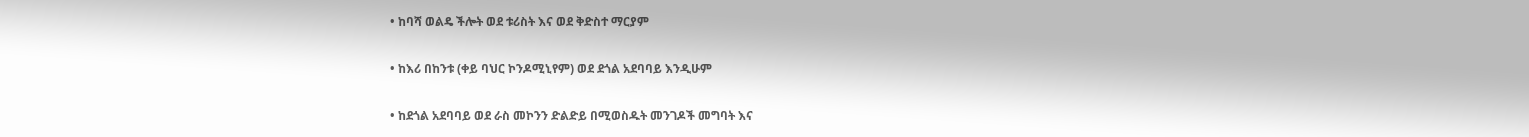• ከባሻ ወልዴ ችሎት ወደ ቱሪስት እና ወደ ቅድስተ ማርያም

• ከእሪ በከንቱ (ቀይ ባህር ኮንዶሚኒየም) ወደ ደጎል አደባባይ እንዲሁም

• ከደጎል አደባባይ ወደ ራስ መኮንን ድልድይ በሚወስዱት መንገዶች መግባት እና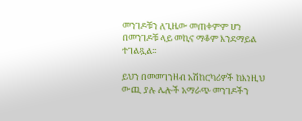መንገዶቹን ለጊዜው መጠቀምም ሆነ በመንገዶቹ ላይ መኪና ማቆም እንደማይል ተገልጿል፡፡

ይህን በመመገንዘብ አሽከርካሪዎች ከእነዚህ ውጪ ያሉ ሌሎች አማራጭ መንገዶችን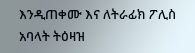እንዲጠቀሙ እና ለትራፊክ ፖሊስ አባላት ትዕዛዝ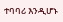ተባባሪ እንዲሆኑ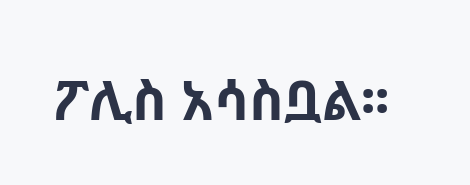ፖሊስ አሳስቧል፡፡